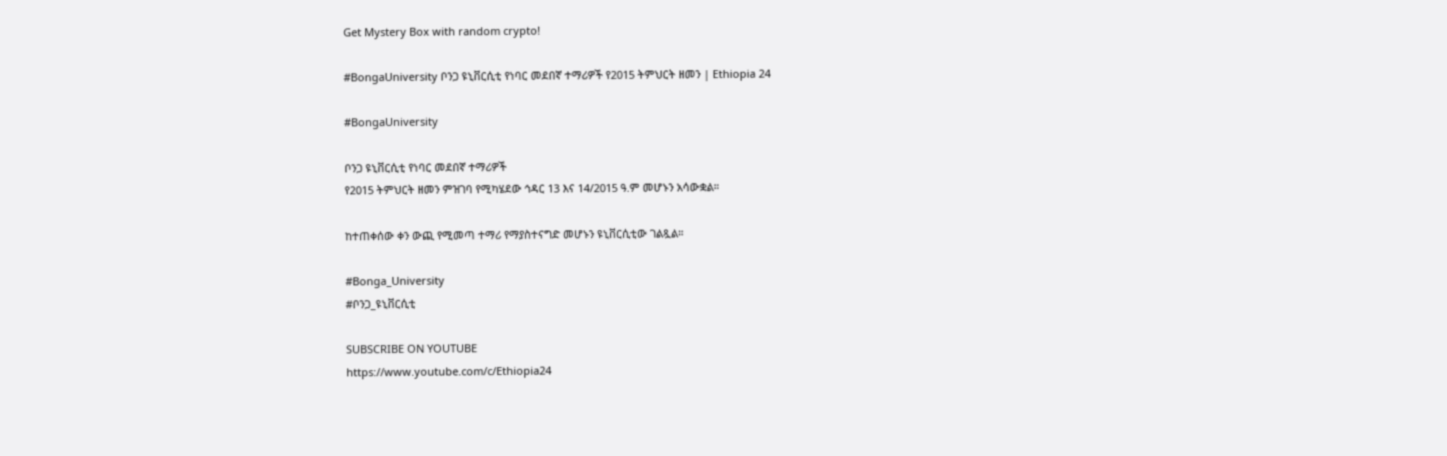Get Mystery Box with random crypto!

#BongaUniversity ቦንጋ ዩኒቨርሲቲ የነባር መደበኛ ተማሪዎች የ2015 ትምህርት ዘመን | Ethiopia 24

#BongaUniversity

ቦንጋ ዩኒቨርሲቲ የነባር መደበኛ ተማሪዎች
የ2015 ትምህርት ዘመን ምዝገባ የሚካሄደው ኅዳር 13 እና 14/2015 ዓ.ም መሆኑን አሳውቋል።

ከተጠቀሰው ቀን ውጪ የሚመጣ ተማሪ የማያስተናግድ መሆኑን ዩኒቨርሲቲው ገልጿል።

#Bonga_University
#ቦንጋ_ዩኒቨርሲቲ

SUBSCRIBE ON YOUTUBE
https://www.youtube.com/c/Ethiopia24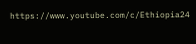https://www.youtube.com/c/Ethiopia24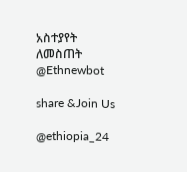አስተያየት ለመስጠት @Ethnewbot

share &Join Us

@ethiopia_24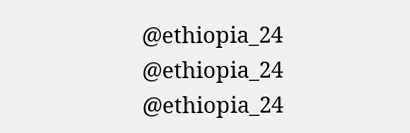@ethiopia_24
@ethiopia_24     @ethiopia_24